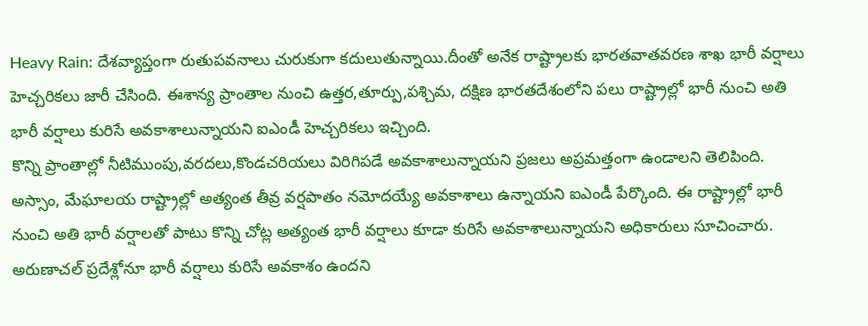Heavy Rain: దేశవ్యాప్తంగా రుతుపవనాలు చురుకుగా కదులుతున్నాయి.దీంతో అనేక రాష్ట్రాలకు భారతవాతవరణ శాఖ భారీ వర్షాలు హెచ్చరికలు జారీ చేసింది. ఈశాన్య ప్రాంతాల నుంచి ఉత్తర,తూర్పు,పశ్చిమ, దక్షిణ భారతదేశంలోని పలు రాష్ట్రాల్లో భారీ నుంచి అతి భారీ వర్షాలు కురిసే అవకాశాలున్నాయని ఐఎండీ హెచ్చరికలు ఇచ్చింది.
కొన్ని ప్రాంతాల్లో నీటిముంపు,వరదలు,కొండచరియలు విరిగిపడే అవకాశాలున్నాయని ప్రజలు అప్రమత్తంగా ఉండాలని తెలిపింది. అస్సాం, మేఘాలయ రాష్ట్రాల్లో అత్యంత తీవ్ర వర్షపాతం నమోదయ్యే అవకాశాలు ఉన్నాయని ఐఎండీ పేర్కొంది. ఈ రాష్ట్రాల్లో భారీ నుంచి అతి భారీ వర్షాలతో పాటు కొన్ని చోట్ల అత్యంత భారీ వర్షాలు కూడా కురిసే అవకాశాలున్నాయని అధికారులు సూచించారు. అరుణాచల్ ప్రదేశ్లోనూ భారీ వర్షాలు కురిసే అవకాశం ఉందని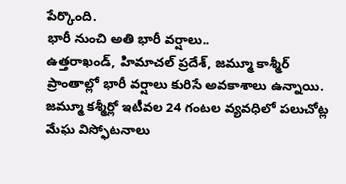పేర్కొంది.
భారీ నుంచి అతి భారీ వర్షాలు..
ఉత్తరాఖండ్, హిమాచల్ ప్రదేశ్, జమ్మూ కాశ్మీర్ ప్రాంతాల్లో భారీ వర్షాలు కురిసే అవకాశాలు ఉన్నాయి. జమ్మూ కశ్మీర్లో ఇటీవల 24 గంటల వ్యవధిలో పలుచోట్ల మేఘ విస్ఫోటనాలు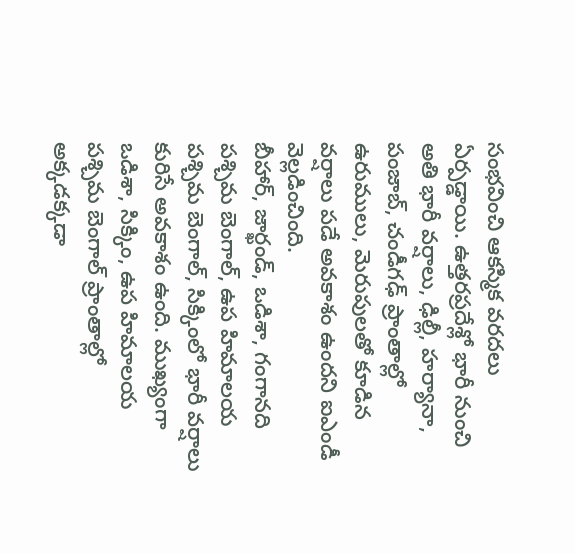సంభవించి ఆకస్మిక వరదలు ఏర్పడ్డాయి. ఉత్తరప్రదేశ్లో భారీ నుంచి అతి భారీ వర్షాలు, ఢిల్లీ, హర్యానా, పంజాబ్, చండీగఢ్ ప్రాంతాల్లో ఉరుములు, మెరుపులతో కూడిన వర్షాలు పడే అవకాశం ఉందని ఐఎండీ వెల్లడించింది.
బీహార్, జార్ఖండ్, ఒడిశా, గంగానది పశ్చిమ బెంగాల్, ఉప హిమాలయ పశ్చిమ బెంగాల్, సిక్కింలో భారీ వర్షాలు కురిసే అవకాశం ఉంది. ముఖ్యంగా ఒడిశా, సిక్కిం, ఉప హిమాలయ పశ్చిమ బెంగాల్ ప్రాంతాల్లో అక్కడక్కడా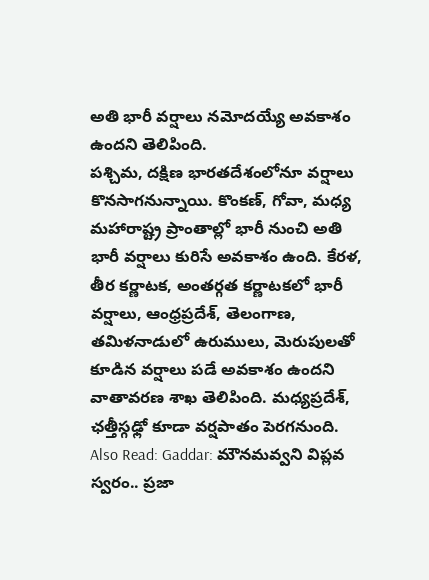అతి భారీ వర్షాలు నమోదయ్యే అవకాశం ఉందని తెలిపింది.
పశ్చిమ, దక్షిణ భారతదేశంలోనూ వర్షాలు కొనసాగనున్నాయి. కొంకణ్, గోవా, మధ్య మహారాష్ట్ర ప్రాంతాల్లో భారీ నుంచి అతి భారీ వర్షాలు కురిసే అవకాశం ఉంది. కేరళ, తీర కర్ణాటక, అంతర్గత కర్ణాటకలో భారీ వర్షాలు, ఆంధ్రప్రదేశ్, తెలంగాణ, తమిళనాడులో ఉరుములు, మెరుపులతో కూడిన వర్షాలు పడే అవకాశం ఉందని వాతావరణ శాఖ తెలిపింది. మధ్యప్రదేశ్, ఛత్తీస్గఢ్లో కూడా వర్షపాతం పెరగనుంది.
Also Read: Gaddar: మౌనమవ్వని విప్లవ స్వరం.. ప్రజా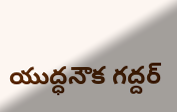యుద్ధనౌక గద్దర్